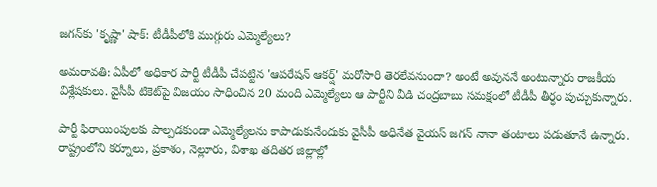జగన్‌కు 'కృష్ణా' షాక్: టీడీపీలోకి ముగ్గురు ఎమ్మెల్యేలు?

అమరావతి: ఏపీలో అధికార పార్టీ టీడీపీ చేపట్టిన 'ఆపరేషన్ ఆకర్ష్' మరోసారి తెరలేవనుందా? అంటే అవుననే అంటున్నారు రాజకీయ విశ్లేషకులు. వైసీపీ టికెట్‌పై విజయం సాధించిన 20 మంది ఎమ్మెల్యేలు ఆ పార్టీని వీడి చంద్రబాబు సమక్షంలో టీడీపీ తీర్ధం పుచ్చుకున్నారు.

పార్టీ ఫిరాయింపులకు పాల్పడకుండా ఎమ్మెల్యేలను కాపాడుకునేందుకు వైసీపీ అధినేత వైయస్ జగన్ నానా తంటాలు పడుతూనే ఉన్నారు. రాష్ట్రంలోని కర్నూలు, ప్రకాశం, నెల్లూరు, విశాఖ తదితర జిల్లాల్లో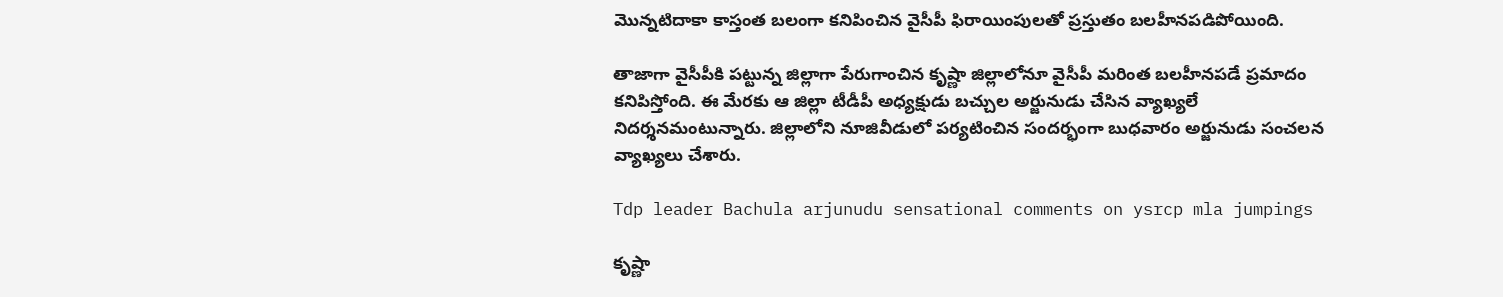మొన్నటిదాకా కాస్తంత బలంగా కనిపించిన వైసీపీ ఫిరాయింపులతో ప్రస్తుతం బలహీనపడిపోయింది.

తాజాగా వైసీపీకి పట్టున్న జిల్లాగా పేరుగాంచిన కృష్ణా జిల్లాలోనూ వైసీపీ మరింత బలహీనపడే ప్రమాదం కనిపిస్తోంది. ఈ మేరకు ఆ జిల్లా టీడీపీ అధ్యక్షుడు బచ్చుల అర్జునుడు చేసిన వ్యాఖ్యలే నిదర్శనమంటున్నారు. జిల్లాలోని నూజివీడులో పర్యటించిన సందర్భంగా బుధవారం అర్జునుడు సంచలన వ్యాఖ్యలు చేశారు.

Tdp leader Bachula arjunudu sensational comments on ysrcp mla jumpings

కృష్ణా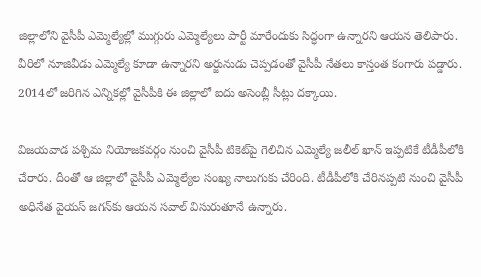జిల్లాలోని వైసీపీ ఎమ్మెల్యేల్లో ముగ్గురు ఎమ్మెల్యేలు పార్టీ మారేందుకు సిద్ధంగా ఉన్నారని ఆయన తెలిపారు. వీరిలో నూజివీడు ఎమ్మెల్యే కూడా ఉన్నారని అర్జునుడు చెప్పడంతో వైసీపీ నేతలు కాస్తంత కంగారు పడ్డారు. 2014లో జరిగిన ఎన్నికల్లో వైసీపీకి ఈ జిల్లాలో ఐదు అసెంబ్లీ సీట్లు దక్కాయి.

విజయవాడ పశ్చిమ నియోజకవర్గం నుంచి వైసీపీ టికెట్‌పై గెలిచిన ఎమ్మెల్యే జలీల్ ఖాన్ ఇప్పటికే టీడీపీలోకి చేరారు. దీంతో ఆ జిల్లాలో వైసీపీ ఎమ్మెల్యేల సంఖ్య నాలుగుకు చేరింది. టీడీపీలోకి చేరినప్పటి నుంచి వైసీపీ అధినేత వైయస్ జగన్‌కు ఆయన సవాల్ విసురుతూనే ఉన్నారు.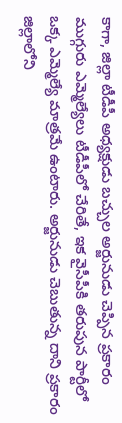కాగా, జిల్లా టీడీపీ అధ్యక్షుడు బచ్చుల అర్జునుడు చెప్పిన ప్రకారం ముగ్గురు ఎమ్మెల్యేలు టీడీపీలో చేరితే, ఇక వైసీపీకి తరుపున పార్టీలో ఒక్క ఎమ్మెల్యే మాత్రమే ఉంటారు. అర్జునుడు చెబుతున్న దాని ప్రకారం జిల్లాలోని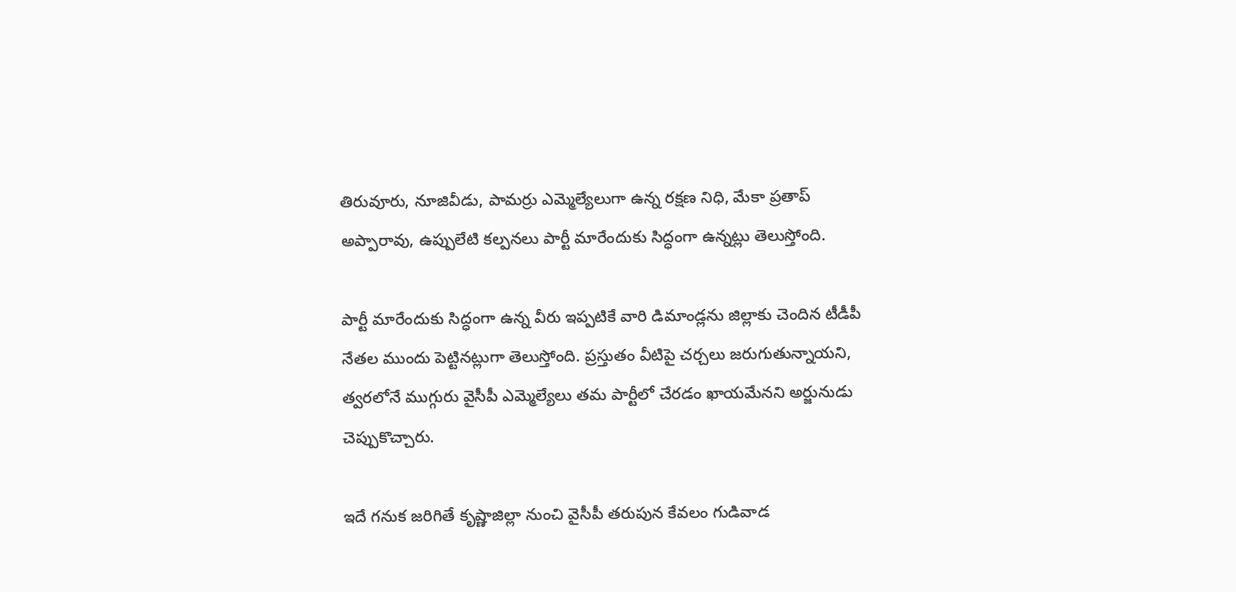తిరువూరు, నూజివీడు, పామర్రు ఎమ్మెల్యేలుగా ఉన్న రక్షణ నిధి, మేకా ప్రతాప్ అప్పారావు, ఉప్పులేటి కల్పనలు పార్టీ మారేందుకు సిద్ధంగా ఉన్నట్లు తెలుస్తోంది.

పార్టీ మారేందుకు సిద్ధంగా ఉన్న వీరు ఇప్పటికే వారి డిమాండ్లను జిల్లాకు చెందిన టీడీపీ నేతల ముందు పెట్టినట్లుగా తెలుస్తోంది. ప్రస్తుతం వీటిపై చర్చలు జరుగుతున్నాయని, త్వరలోనే ముగ్గురు వైసీపీ ఎమ్మెల్యేలు తమ పార్టీలో చేరడం ఖాయమేనని అర్జునుడు చెప్పుకొచ్చారు.

ఇదే గనుక జరిగితే కృష్ణాజిల్లా నుంచి వైసీపీ తరుపున కేవలం గుడివాడ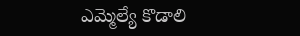ఎమ్మెల్యే కొడాలి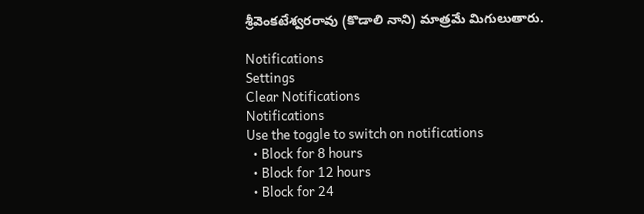శ్రీవెంకటేశ్వరరావు (కొడాలి నాని) మాత్రమే మిగులుతారు.

Notifications
Settings
Clear Notifications
Notifications
Use the toggle to switch on notifications
  • Block for 8 hours
  • Block for 12 hours
  • Block for 24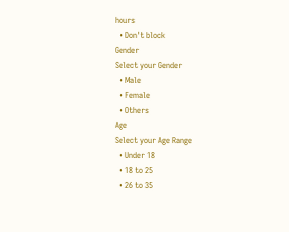hours
  • Don't block
Gender
Select your Gender
  • Male
  • Female
  • Others
Age
Select your Age Range
  • Under 18
  • 18 to 25
  • 26 to 35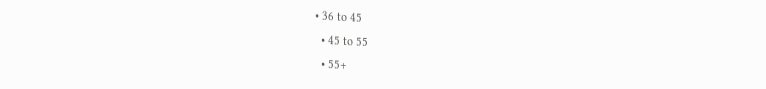• 36 to 45
  • 45 to 55
  • 55+